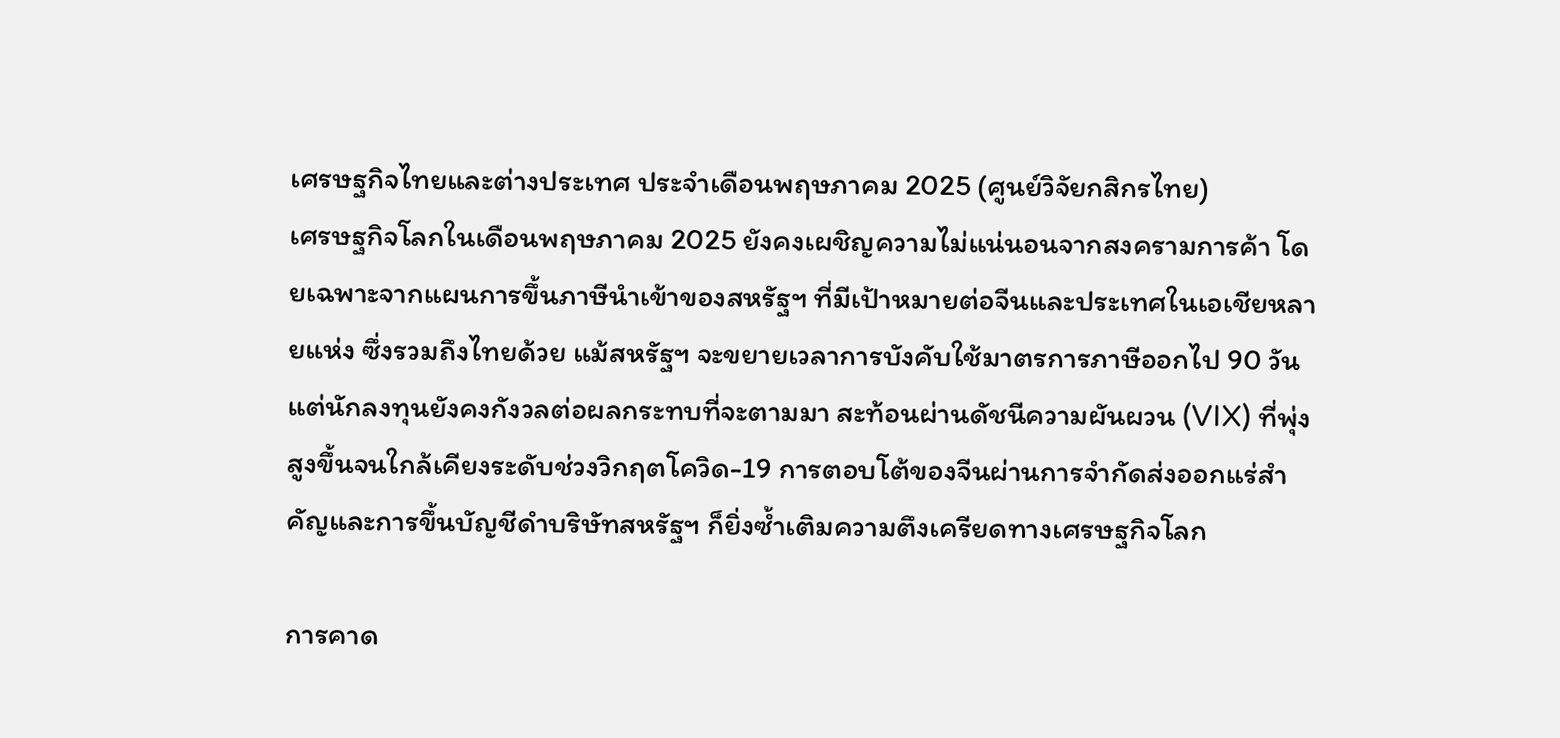เศรษฐกิจไทยและต่างประเทศ ประจำเดือนพฤษภาคม 2025 (ศูนย์วิจัยกสิกรไทย)
เศรษฐกิจโลกในเดือนพฤษภาคม 2025 ยังคงเผชิญความไม่แน่นอนจากสงครามการค้า โดยเฉพาะจากแผนการขึ้นภาษีนำเข้าของสหรัฐฯ ที่มีเป้าหมายต่อจีนและประเทศในเอเชียหลายแห่ง ซึ่งรวมถึงไทยด้วย แม้สหรัฐฯ จะขยายเวลาการบังคับใช้มาตรการภาษีออกไป 90 วัน แต่นักลงทุนยังคงกังวลต่อผลกระทบที่จะตามมา สะท้อนผ่านดัชนีความผันผวน (VIX) ที่พุ่งสูงขึ้นจนใกล้เคียงระดับช่วงวิกฤตโควิด-19 การตอบโต้ของจีนผ่านการจำกัดส่งออกแร่สำคัญและการขึ้นบัญชีดำบริษัทสหรัฐฯ ก็ยิ่งซ้ำเติมความตึงเครียดทางเศรษฐกิจโลก

การคาด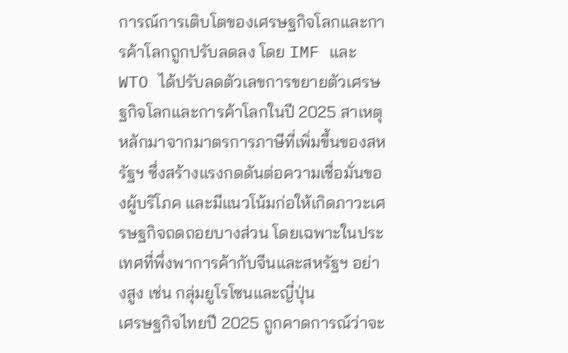การณ์การเติบโตของเศรษฐกิจโลกและการค้าโลกถูกปรับลดลง โดย IMF และ WTO ได้ปรับลดตัวเลขการขยายตัวเศรษฐกิจโลกและการค้าโลกในปี 2025 สาเหตุหลักมาจากมาตรการภาษีที่เพิ่มขึ้นของสหรัฐฯ ซึ่งสร้างแรงกดดันต่อความเชื่อมั่นของผู้บริโภค และมีแนวโน้มก่อให้เกิดภาวะเศรษฐกิจถดถอยบางส่วน โดยเฉพาะในประเทศที่พึ่งพาการค้ากับจีนและสหรัฐฯ อย่างสูง เช่น กลุ่มยูโรโซนและญี่ปุ่น
เศรษฐกิจไทยปี 2025 ถูกคาดการณ์ว่าจะ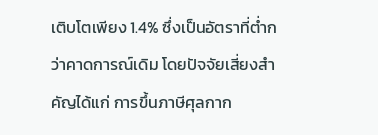เติบโตเพียง 1.4% ซึ่งเป็นอัตราที่ต่ำกว่าคาดการณ์เดิม โดยปัจจัยเสี่ยงสำคัญได้แก่ การขึ้นภาษีศุลกาก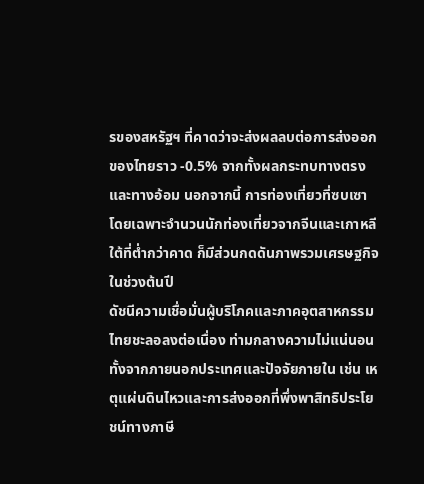รของสหรัฐฯ ที่คาดว่าจะส่งผลลบต่อการส่งออกของไทยราว -0.5% จากทั้งผลกระทบทางตรงและทางอ้อม นอกจากนี้ การท่องเที่ยวที่ซบเซา โดยเฉพาะจำนวนนักท่องเที่ยวจากจีนและเกาหลีใต้ที่ต่ำกว่าคาด ก็มีส่วนกดดันภาพรวมเศรษฐกิจในช่วงต้นปี
ดัชนีความเชื่อมั่นผู้บริโภคและภาคอุตสาหกรรมไทยชะลอลงต่อเนื่อง ท่ามกลางความไม่แน่นอนทั้งจากภายนอกประเทศและปัจจัยภายใน เช่น เหตุแผ่นดินไหวและการส่งออกที่พึ่งพาสิทธิประโยชน์ทางภาษี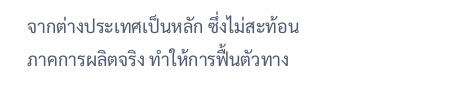จากต่างประเทศเป็นหลัก ซึ่งไม่สะท้อนภาคการผลิตจริง ทำให้การฟื้นตัวทาง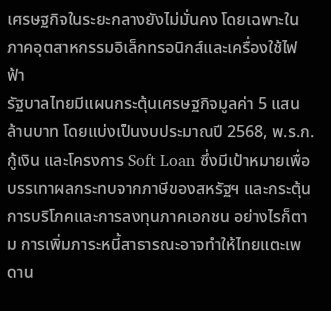เศรษฐกิจในระยะกลางยังไม่มั่นคง โดยเฉพาะในภาคอุตสาหกรรมอิเล็กทรอนิกส์และเครื่องใช้ไฟฟ้า
รัฐบาลไทยมีแผนกระตุ้นเศรษฐกิจมูลค่า 5 แสนล้านบาท โดยแบ่งเป็นงบประมาณปี 2568, พ.ร.ก.กู้เงิน และโครงการ Soft Loan ซึ่งมีเป้าหมายเพื่อบรรเทาผลกระทบจากภาษีของสหรัฐฯ และกระตุ้นการบริโภคและการลงทุนภาคเอกชน อย่างไรก็ตาม การเพิ่มภาระหนี้สาธารณะอาจทำให้ไทยแตะเพดาน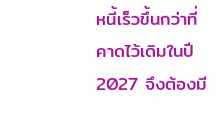หนี้เร็วขึ้นกว่าที่คาดไว้เดิมในปี 2027 จึงต้องมี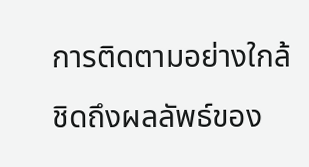การติดตามอย่างใกล้ชิดถึงผลลัพธ์ของ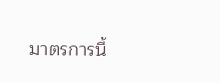มาตรการนี้